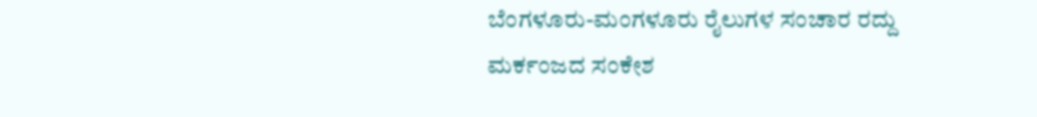ಬೆಂಗಳೂರು-ಮಂಗಳೂರು ರೈಲುಗಳ ಸಂಚಾರ ರದ್ದು
ಮರ್ಕಂಜದ ಸಂಕೇಶ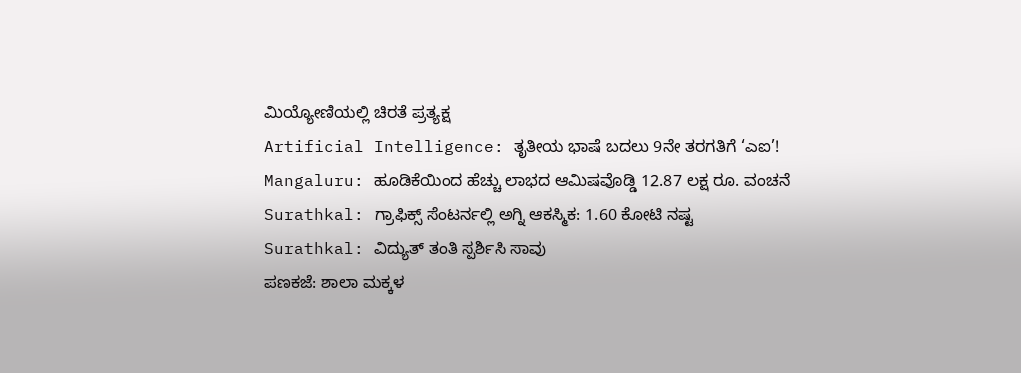ಮಿಯ್ಯೋಣಿಯಲ್ಲಿ ಚಿರತೆ ಪ್ರತ್ಯಕ್ಷ
Artificial Intelligence: ತೃತೀಯ ಭಾಷೆ ಬದಲು 9ನೇ ತರಗತಿಗೆ ‘ಎಐ’!
Mangaluru: ಹೂಡಿಕೆಯಿಂದ ಹೆಚ್ಚು ಲಾಭದ ಆಮಿಷವೊಡ್ಡಿ 12.87 ಲಕ್ಷ ರೂ. ವಂಚನೆ
Surathkal: ಗ್ರಾಫಿಕ್ಸ್ ಸೆಂಟರ್ನಲ್ಲಿ ಅಗ್ನಿ ಆಕಸ್ಮಿಕ: 1.60 ಕೋಟಿ ನಷ್ಟ
Surathkal: ವಿದ್ಯುತ್ ತಂತಿ ಸ್ಪರ್ಶಿಸಿ ಸಾವು
ಪಣಕಜೆ: ಶಾಲಾ ಮಕ್ಕಳ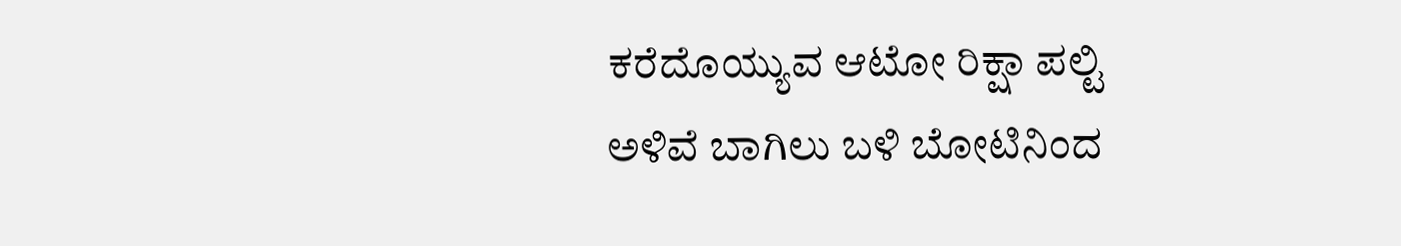ಕರೆದೊಯ್ಯುವ ಆಟೋ ರಿಕ್ಷಾ ಪಲ್ಟಿ
ಅಳಿವೆ ಬಾಗಿಲು ಬಳಿ ಬೋಟಿನಿಂದ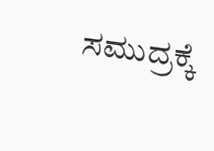ಸಮುದ್ರಕ್ಕೆ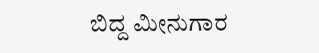ಬಿದ್ದ ಮೀನುಗಾರ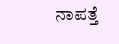ನಾಪತ್ತೆ